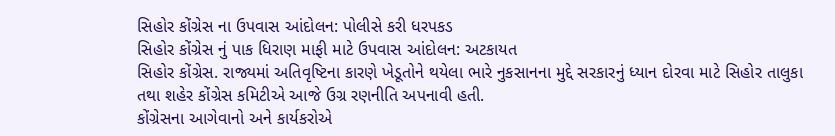સિહોર કોંગ્રેસ ના ઉપવાસ આંદોલન: પોલીસે કરી ધરપકડ
સિહોર કોંગ્રેસ નું પાક ધિરાણ માફી માટે ઉપવાસ આંદોલન: અટકાયત
સિહોર કોંગ્રેસ. રાજ્યમાં અતિવૃષ્ટિના કારણે ખેડૂતોને થયેલા ભારે નુકસાનના મુદ્દે સરકારનું ધ્યાન દોરવા માટે સિહોર તાલુકા તથા શહેર કોંગ્રેસ કમિટીએ આજે ઉગ્ર રણનીતિ અપનાવી હતી.
કોંગ્રેસના આગેવાનો અને કાર્યકરોએ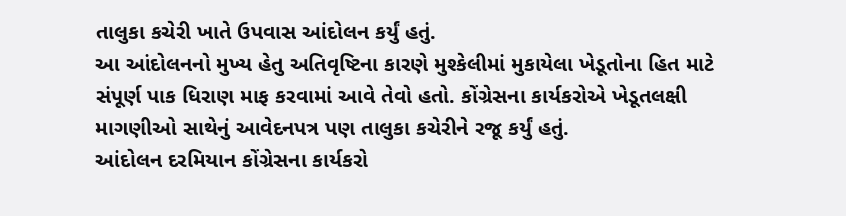તાલુકા કચેરી ખાતે ઉપવાસ આંદોલન કર્યું હતું.
આ આંદોલનનો મુખ્ય હેતુ અતિવૃષ્ટિના કારણે મુશ્કેલીમાં મુકાયેલા ખેડૂતોના હિત માટે સંપૂર્ણ પાક ધિરાણ માફ કરવામાં આવે તેવો હતો. કોંગ્રેસના કાર્યકરોએ ખેડૂતલક્ષી માગણીઓ સાથેનું આવેદનપત્ર પણ તાલુકા કચેરીને રજૂ કર્યું હતું.
આંદોલન દરમિયાન કોંગ્રેસના કાર્યકરો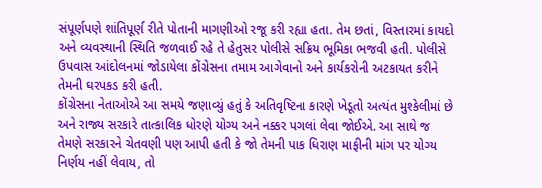સંપૂર્ણપણે શાંતિપૂર્ણ રીતે પોતાની માગણીઓ રજૂ કરી રહ્યા હતા. તેમ છતાં, વિસ્તારમાં કાયદો અને વ્યવસ્થાની સ્થિતિ જળવાઈ રહે તે હેતુસર પોલીસે સક્રિય ભૂમિકા ભજવી હતી. પોલીસે ઉપવાસ આંદોલનમાં જોડાયેલા કોંગ્રેસના તમામ આગેવાનો અને કાર્યકરોની અટકાયત કરીને તેમની ઘરપકડ કરી હતી.
કોંગ્રેસના નેતાઓએ આ સમયે જણાવ્યું હતું કે અતિવૃષ્ટિના કારણે ખેડૂતો અત્યંત મુશ્કેલીમાં છે અને રાજ્ય સરકારે તાત્કાલિક ધોરણે યોગ્ય અને નક્કર પગલાં લેવા જોઈએ. આ સાથે જ તેમણે સરકારને ચેતવણી પણ આપી હતી કે જો તેમની પાક ધિરાણ માફીની માંગ પર યોગ્ય નિર્ણય નહીં લેવાય, તો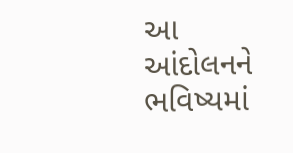આ આંદોલનને ભવિષ્યમાં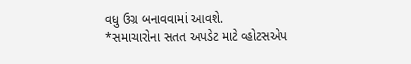વધુ ઉગ્ર બનાવવામાં આવશે.
*સમાચારોના સતત અપડેટ માટે વ્હોટસએપ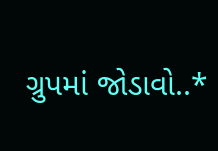ગ્રુપમાં જોડાવો..*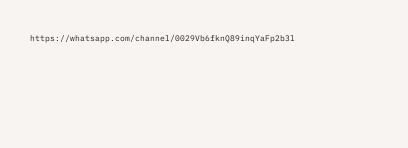https://whatsapp.com/channel/0029Vb6fknQ89inqYaFp2b3l